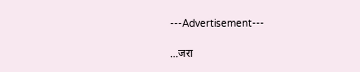---Advertisement---

…जरा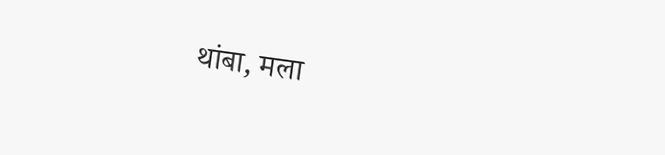थांबा, मला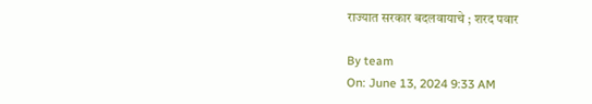राज्यात सरकार बदलवायाचे ; शरद पवार

By team
On: June 13, 2024 9:33 AM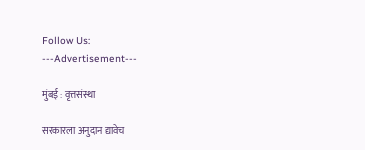Follow Us:
---Advertisement---

मुंबई : वृत्तसंस्था

सरकारला अनुदान द्यावेच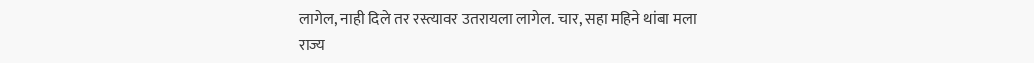लागेल, नाही दिले तर रस्त्यावर उतरायला लागेल. चार, सहा महिने थांबा मला राज्य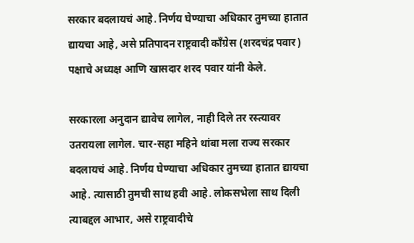सरकार बदलायचं आहे. निर्णय घेण्याचा अधिकार तुमच्या हातात द्यायचा आहे, असे प्रतिपादन राष्ट्रवादी काँग्रेस (शरदचंद्र पवार) पक्षाचे अध्यक्ष आणि खासदार शरद पवार यांनी केले.

सरकारला अनुदान द्यावेच लागेल, नाही दिले तर रस्त्यावर उतरायला लागेल. चार-सहा महिने थांबा मला राज्य सरकार बदलायचं आहे. निर्णय घेण्याचा अधिकार तुमच्या हातात द्यायचा आहे. त्यासाठी तुमची साथ हवी आहे. लोकसभेला साथ दिली त्याबद्दल आभार, असे राष्ट्रवादीचे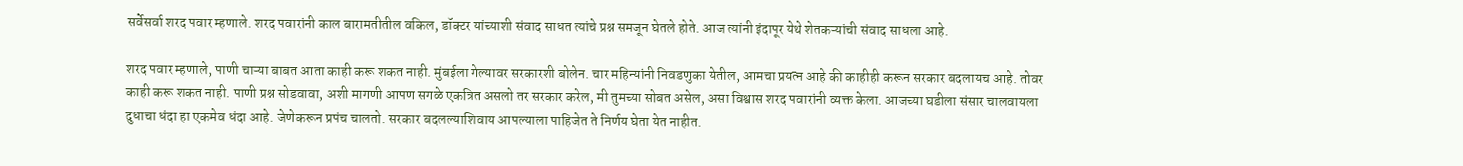सर्वेसर्वा शरद पवार म्हणाले. शरद पवारांनी काल बारामतीतील वकिल, डॉक्टर यांच्याशी संवाद साधत त्यांचे प्रश्न समजून घेतले होते. आज त्यांनी इंदापूर येथे शेतकऱ्यांची संवाद साधला आहे.

शरद पवार म्हणाले, पाणी चाऱ्या बाबत आता काही करू शकत नाही. मुंबईला गेल्यावर सरकारशी बोलेन. चार महिन्यांनी निवडणुका येतील, आमचा प्रयत्न आहे की काहीही करून सरकार बदलायच आहे. तोवर काही करू शकत नाही. पाणी प्रश्न सोडवावा, अशी मागणी आपण सगळे एकत्रित असलो तर सरकार करेल, मी तुमच्या सोबत असेल, असा विश्वास शरद पवारांनी व्यक्त केला. आजच्या घडीला संसार चालवायला दुधाचा धंदा हा एकमेव धंदा आहे. जेणेकरून प्रपंच चालतो. सरकार बदलल्याशिवाय आपल्याला पाहिजेत ते निर्णय घेता येत नाहीत.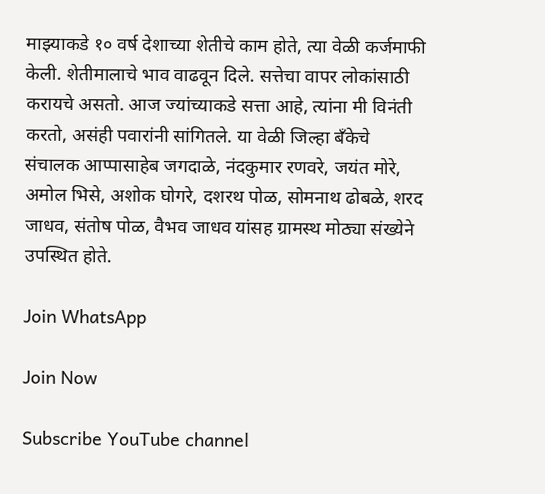माझ्याकडे १० वर्ष देशाच्या शेतीचे काम होते, त्या वेळी कर्जमाफी केली. शेतीमालाचे भाव वाढवून दिले. सत्तेचा वापर लोकांसाठी करायचे असतो. आज ज्यांच्याकडे सत्ता आहे, त्यांना मी विनंती करतो, असंही पवारांनी सांगितले. या वेळी जिल्हा बँकेचे संचालक आप्पासाहेब जगदाळे, नंदकुमार रणवरे, जयंत मोरे, अमोल भिसे, अशोक घोगरे, दशरथ पोळ, सोमनाथ ढोबळे, शरद जाधव, संतोष पोळ, वैभव जाधव यांसह ग्रामस्थ मोठ्या संख्येने उपस्थित होते.

Join WhatsApp

Join Now

Subscribe YouTube channel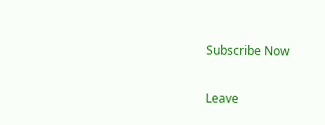Subscribe Now

Leave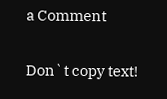a Comment

Don`t copy text!